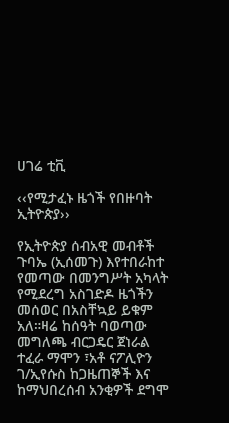ሀገሬ ቲቪ

‹‹የሚታፈኑ ዜጎች የበዙባት ኢትዮጵያ››

የኢትዮጵያ ሰብአዊ መብቶች ጉባኤ (ኢሰመጉ) እየተበራከተ የመጣው በመንግሥት አካላት የሚደረግ አስገድዶ ዜጎችን መሰወር በአስቸኳይ ይቁም አለ።ዛሬ ከሰዓት ባወጣው መግለጫ ብርጋዴር ጀነራል ተፈራ ማሞን ፣አቶ ናፖሊዮን ገ/ኢየሱስ ከጋዜጠኞች እና ከማህበረሰብ አንቂዎች ደግሞ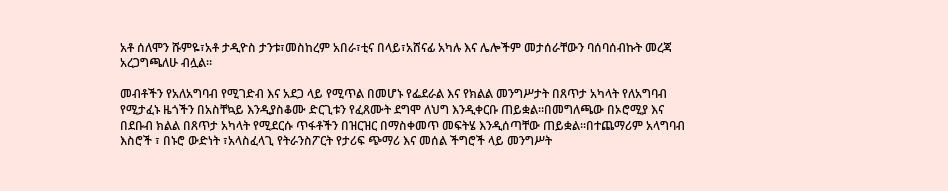አቶ ሰለሞን ሹምዬ፣አቶ ታዲዮስ ታንቱ፣መስከረም አበራ፣ቲና በላይ፣አሸናፊ አካሉ እና ሌሎችም መታሰራቸውን ባሰባሰብኩት መረጃ አረጋግጫለሁ ብሏል።

መብቶችን የአለአግባብ የሚገድብ እና አደጋ ላይ የሚጥል በመሆኑ የፌደራል እና የክልል መንግሥታት በጸጥታ አካላት የለአግባብ የሚታፈኑ ዜጎችን በአስቸኳይ እንዲያስቆሙ ድርጊቱን የፈጸሙት ደግሞ ለህግ እንዲቀርቡ ጠይቋል።በመግለጫው በኦሮሚያ እና በደቡብ ክልል በጸጥታ አካላት የሚደርሱ ጥፋቶችን በዝርዝር በማስቀመጥ መፍትሄ እንዲሰጣቸው ጠይቋል።በተጨማሪም አላግባብ እስሮች ፣ በኑሮ ውድነት ፣አላስፈላጊ የትራንስፖርት የታሪፍ ጭማሪ እና መሰል ችግሮች ላይ መንግሥት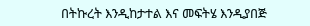በትኩረት እንዲከታተል እና መፍትሄ እንዲያበጅ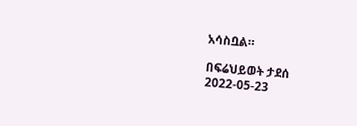አሳስቧል።

በፍሬህይወት ታደሰ
2022-05-23